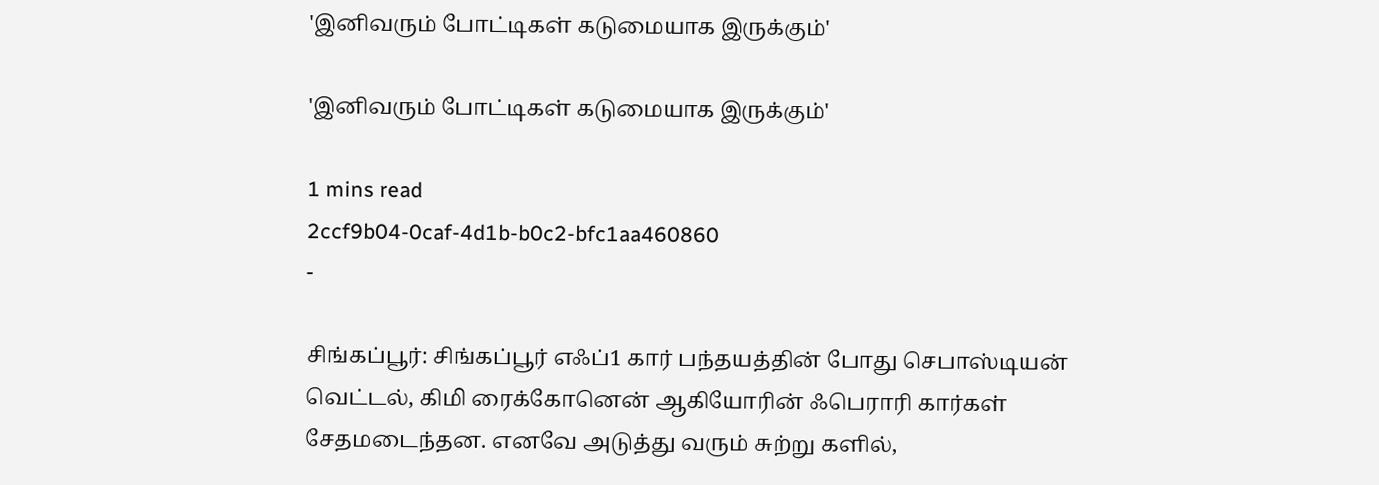'இனிவரும் போட்டிகள் கடுமையாக இருக்கும்'

'இனிவரும் போட்டிகள் கடுமையாக இருக்கும்'

1 mins read
2ccf9b04-0caf-4d1b-b0c2-bfc1aa460860
-

சிங்கப்பூர்: சிங்கப்பூர் எஃப்1 கார் பந்தயத்தின் போது செபாஸ்டியன் வெட்டல், கிமி ரைக்கோனென் ஆகியோரின் ஃபெராரி கார்கள் சேதமடைந்தன. எனவே அடுத்து வரும் சுற்று களில்,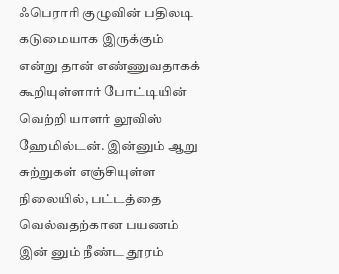ஃபெராரி குழுவின் பதிலடி கடுமையாக இருக்கும் என்று தான் எண்ணுவதாகக் கூறியுள்ளார் போட்டியின் வெற்றி யாளர் லூவிஸ் ஹேமில்டன். இன்னும் ஆறு சுற்றுகள் எஞ்சியுள்ள நிலையில், பட்டத்தை வெல்வதற்கான பயணம் இன் னும் நீண்ட தூரம்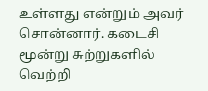உள்ளது என்றும் அவர் சொன்னார். கடைசி மூன்று சுற்றுகளில் வெற்றி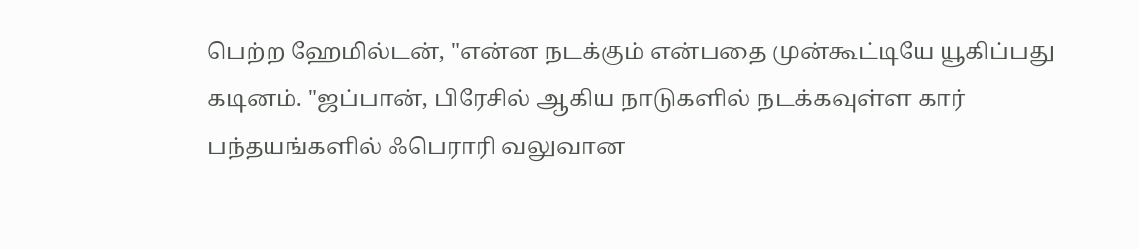பெற்ற ஹேமில்டன், "என்ன நடக்கும் என்பதை முன்கூட்டியே யூகிப்பது கடினம். "ஜப்பான், பிரேசில் ஆகிய நாடுகளில் நடக்கவுள்ள கார் பந்தயங்களில் ஃபெராரி வலுவான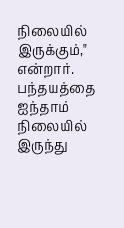நிலையில் இருக்கும்," என்றார். பந்தயத்தை ஐந்தாம் நிலையில் இருந்து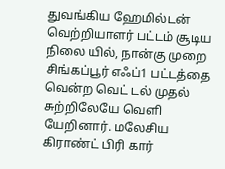துவங்கிய ஹேமில்டன் வெற்றியாளர் பட்டம் சூடிய நிலை யில், நான்கு முறை சிங்கப்பூர் எஃப்1 பட்டத்தை வென்ற வெட் டல் முதல் சுற்றிலேயே வெளி யேறினார். மலேசிய கிராண்ட் பிரி கார்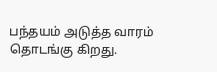பந்தயம் அடுத்த வாரம் தொடங்கு கிறது.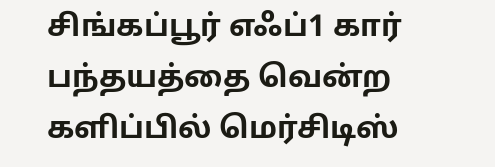சிங்கப்பூர் எஃப்1 கார் பந்தயத்தை வென்ற களிப்பில் மெர்சிடிஸ்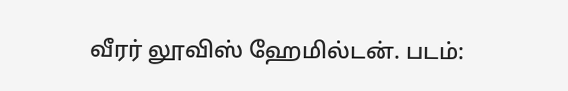வீரர் லூவிஸ் ஹேமில்டன். படம்: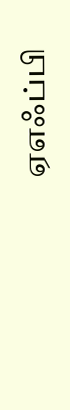ஏஎஃப்பி